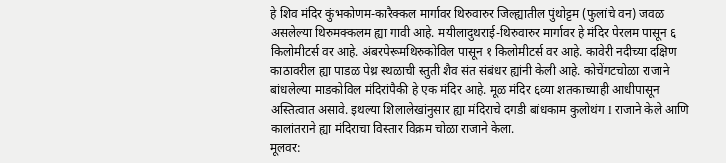हे शिव मंदिर कुंभकोणम-कारैक्कल मार्गावर थिरुवारुर जिल्ह्यातील पुंथोट्टम (फुलांचे वन) जवळ असलेल्या थिरुमक्कलम ह्या गावी आहे. मयीलादुथराई-थिरुवारुर मार्गावर हे मंदिर पेरलम पासून ६ किलोमीटर्स वर आहे. अंबरपेरूमथिरुकोविल पासून १ किलोमीटर्स वर आहे. कावेरी नदीच्या दक्षिण काठावरील ह्या पाडळ पेथ्र स्थळाची स्तुती शैव संत संबंधर ह्यांनी केली आहे. कोचेंगटचोळा राजाने बांधलेल्या माडकोविल मंदिरांपैकी हे एक मंदिर आहे. मूळ मंदिर ६व्या शतकाच्याही आधीपासून अस्तित्वात असावे. इथल्या शिलालेखांनुसार ह्या मंदिराचे दगडी बांधकाम कुलोथंग I राजाने केले आणि कालांतराने ह्या मंदिराचा विस्तार विक्रम चोळा राजाने केला.
मूलवर: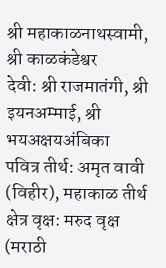श्री महाकाळनाथस्वामी, श्री काळकंडेश्वर
देवी: श्री राजमातंगी, श्री इयनअम्माई, श्री भयअक्षयअंबिका
पवित्र तीर्थ: अमृत वावी (विहीर), महाकाळ तीर्थ
क्षेत्र वृक्ष: मरुद वृक्ष (मराठी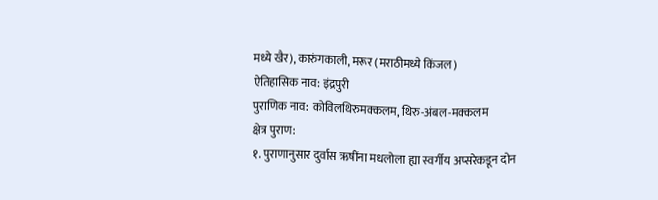मध्ये खैर), कारुंगकाली, मरूर (मराठीमध्ये किंजल)
ऐतिहासिक नाव: इंद्रपुरी
पुराणिक नाव: कोविलथिरुमक्कलम, थिरु-अंबल-मक्कलम
क्षेत्र पुराण:
१. पुराणानुसार दुर्वास ऋषींना मधलोला ह्या स्वर्गीय अप्सरेकडून दोन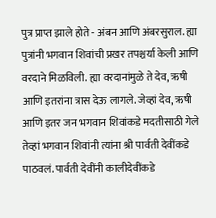पुत्र प्राप्त झाले होते - अंबन आणि अंबरसुराल. ह्या पुत्रांनी भगवान शिवांची प्रखर तपश्चर्या केली आणि वरदाने मिळविली. ह्या वरदानांमुळे ते देव, ऋषी आणि इतरांना त्रास देऊ लागले. जेव्हां देव, ऋषी आणि इतर जन भगवान शिवांकडे मदतीसाठी गेले तेव्हां भगवान शिवांनी त्यांना श्री पार्वती देवींकडे पाठवलं. पार्वती देवींनी कालीदेवींकडे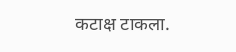कटाक्ष टाकला.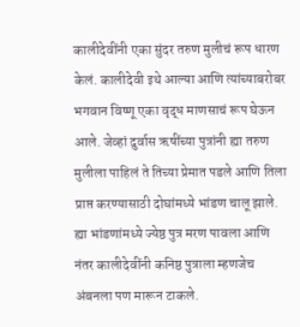कालीदेवींनी एका सुंदर तरुण मुलीचं रूप धारण केलं. कालीदेवी इथे आल्या आणि त्यांच्याबरोबर भगवान विष्णू एका वृद्ध माणसाचं रूप घेऊन आले. जेव्हां दुर्वास ऋषींच्या पुत्रांनी ह्या तरुण मुलीला पाहिलं ते तिच्या प्रेमात पडले आणि तिला प्राप्त करण्यासाठी दोघांमध्ये भांडण चालू झाले. ह्या भांडणांमध्ये ज्येष्ठ पुत्र मरण पावला आणि नंतर कालीदेवींनी कनिष्ठ पुत्राला म्हणजेच अंबनला पण मारून टाकले.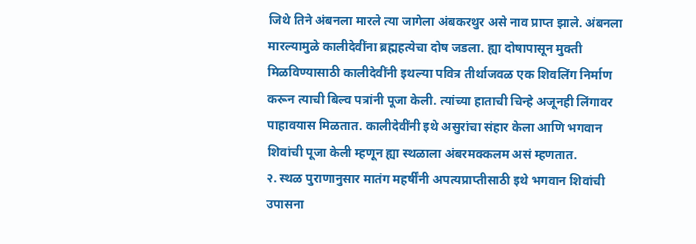जिथे तिने अंबनला मारले त्या जागेला अंबकरथुर असे नाव प्राप्त झाले. अंबनला मारल्यामुळे कालीदेवींना ब्रह्महत्येचा दोष जडला. ह्या दोषापासून मुक्ती मिळविण्यासाठी कालीदेवींनी इथल्या पवित्र तीर्थाजवळ एक शिवलिंग निर्माण करून त्याची बिल्व पत्रांनी पूजा केली. त्यांच्या हाताची चिन्हे अजूनही लिंगावर पाहावयास मिळतात. कालीदेवींनी इथे असुरांचा संहार केला आणि भगवान शिवांची पूजा केली म्हणून ह्या स्थळाला अंबरमक्कलम असं म्हणतात.
२. स्थळ पुराणानुसार मातंग महर्षींनी अपत्यप्राप्तीसाठी इथे भगवान शिवांची उपासना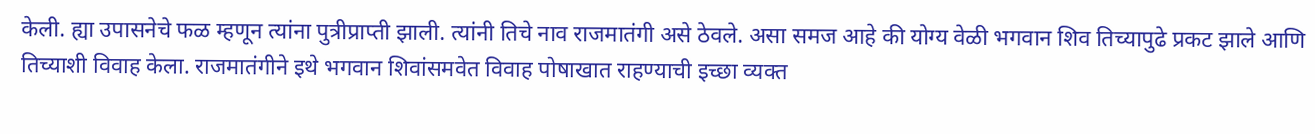केली. ह्या उपासनेचे फळ म्हणून त्यांना पुत्रीप्राप्ती झाली. त्यांनी तिचे नाव राजमातंगी असे ठेवले. असा समज आहे की योग्य वेळी भगवान शिव तिच्यापुढे प्रकट झाले आणि तिच्याशी विवाह केला. राजमातंगीने इथे भगवान शिवांसमवेत विवाह पोषाखात राहण्याची इच्छा व्यक्त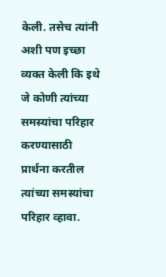केली. तसेच त्यांनी अशी पण इच्छा व्यक्त केली कि इथे जे कोणी त्यांच्या समस्यांचा परिहार करण्यासाठी प्रार्थना करतील त्यांच्या समस्यांचा परिहार व्हावा.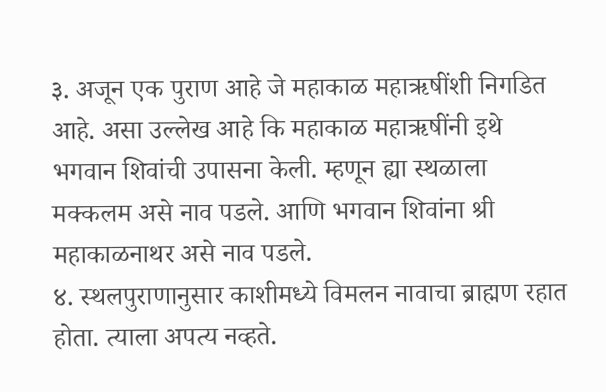३. अजून एक पुराण आहे जे महाकाळ महाऋषींशी निगडित आहे. असा उल्लेख आहे कि महाकाळ महाऋषींनी इथे भगवान शिवांची उपासना केली. म्हणून ह्या स्थळाला मक्कलम असे नाव पडले. आणि भगवान शिवांना श्री महाकाळनाथर असे नाव पडले.
४. स्थलपुराणानुसार काशीमध्ये विमलन नावाचा ब्राह्मण रहात होता. त्याला अपत्य नव्हते.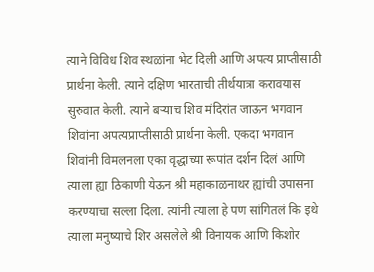त्याने विविध शिव स्थळांना भेट दिली आणि अपत्य प्राप्तीसाठी प्रार्थना केली. त्याने दक्षिण भारताची तीर्थयात्रा करावयास सुरुवात केली. त्याने बऱ्याच शिव मंदिरांत जाऊन भगवान शिवांना अपत्यप्राप्तीसाठी प्रार्थना केली. एकदा भगवान शिवांनी विमलनला एका वृद्धाच्या रूपांत दर्शन दिलं आणि त्याला ह्या ठिकाणी येऊन श्री महाकाळनाथर ह्यांची उपासना करण्याचा सल्ला दिला. त्यांनी त्याला हे पण सांगितलं कि इथे त्याला मनुष्याचे शिर असलेले श्री विनायक आणि किशोर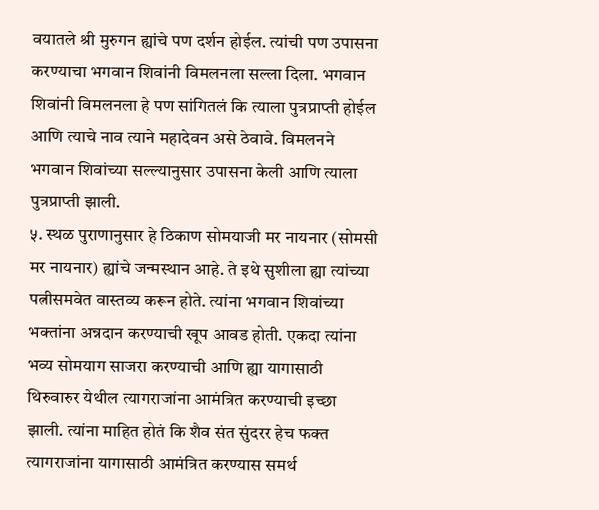वयातले श्री मुरुगन ह्यांचे पण दर्शन होईल. त्यांची पण उपासना करण्याचा भगवान शिवांनी विमलनला सल्ला दिला. भगवान शिवांनी विमलनला हे पण सांगितलं कि त्याला पुत्रप्राप्ती होईल आणि त्याचे नाव त्याने महादेवन असे ठेवावे. विमलनने भगवान शिवांच्या सल्ल्यानुसार उपासना केली आणि त्याला पुत्रप्राप्ती झाली.
५. स्थळ पुराणानुसार हे ठिकाण सोमयाजी मर नायनार (सोमसी मर नायनार) ह्यांचे जन्मस्थान आहे. ते इथे सुशीला ह्या त्यांच्या पत्नीसमवेत वास्तव्य करून होते. त्यांना भगवान शिवांच्या भक्तांना अन्नदान करण्याची खूप आवड होती. एकदा त्यांना भव्य सोमयाग साजरा करण्याची आणि ह्या यागासाठी थिरुवारुर येथील त्यागराजांना आमंत्रित करण्याची इच्छा झाली. त्यांना माहित होतं कि शैव संत सुंदरर हेच फक्त त्यागराजांना यागासाठी आमंत्रित करण्यास समर्थ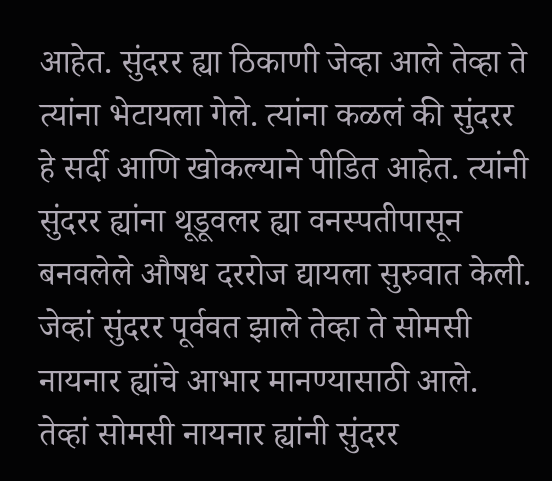आहेत. सुंदरर ह्या ठिकाणी जेव्हा आले तेव्हा ते त्यांना भेटायला गेले. त्यांना कळलं की सुंदरर हे सर्दी आणि खोकल्याने पीडित आहेत. त्यांनी सुंदरर ह्यांना थूडूवलर ह्या वनस्पतीपासून बनवलेले औषध दररोज द्यायला सुरुवात केली. जेव्हां सुंदरर पूर्ववत झाले तेव्हा ते सोमसी नायनार ह्यांचे आभार मानण्यासाठी आले. तेव्हां सोमसी नायनार ह्यांनी सुंदरर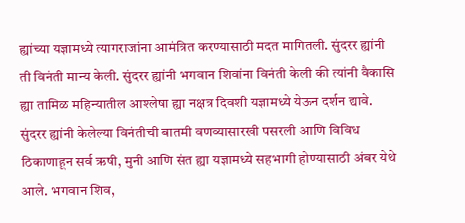ह्यांच्या यज्ञामध्ये त्यागराजांना आमंत्रित करण्यासाठी मदत मागितली. सुंदरर ह्यांनी ती विनंती मान्य केली. सुंदरर ह्यांनी भगवान शिवांना विनंती केली की त्यांनी वैकासि ह्या तामिळ महिन्यातील आश्लेषा ह्या नक्षत्र दिवशी यज्ञामध्ये येऊन दर्शन द्यावे. सुंदरर ह्यांनी केलेल्या विनंतीची बातमी वणव्यासारखी पसरली आणि विविध ठिकाणाहून सर्व ऋषी, मुनी आणि संत ह्या यज्ञामध्ये सहभागी होण्यासाठी अंबर येथे आले. भगवान शिव,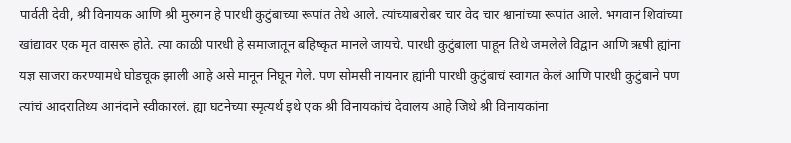पार्वती देवी, श्री विनायक आणि श्री मुरुगन हे पारधी कुटुंबाच्या रूपांत तेथे आले. त्यांच्याबरोबर चार वेद चार श्वानांच्या रूपांत आले. भगवान शिवांच्या खांद्यावर एक मृत वासरू होते. त्या काळी पारधी हे समाजातून बहिष्कृत मानले जायचे. पारधी कुटुंबाला पाहून तिथे जमलेले विद्वान आणि ऋषी ह्यांना यज्ञ साजरा करण्यामधे घोडचूक झाली आहे असे मानून निघून गेले. पण सोमसी नायनार ह्यांनी पारधी कुटुंबाचं स्वागत केलं आणि पारधी कुटुंबाने पण त्यांचं आदरातिथ्य आनंदाने स्वीकारलं. ह्या घटनेच्या स्मृत्यर्थ इथे एक श्री विनायकांचं देवालय आहे जिथे श्री विनायकांना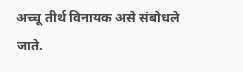अच्चू तीर्थ विनायक असे संबोधले जाते.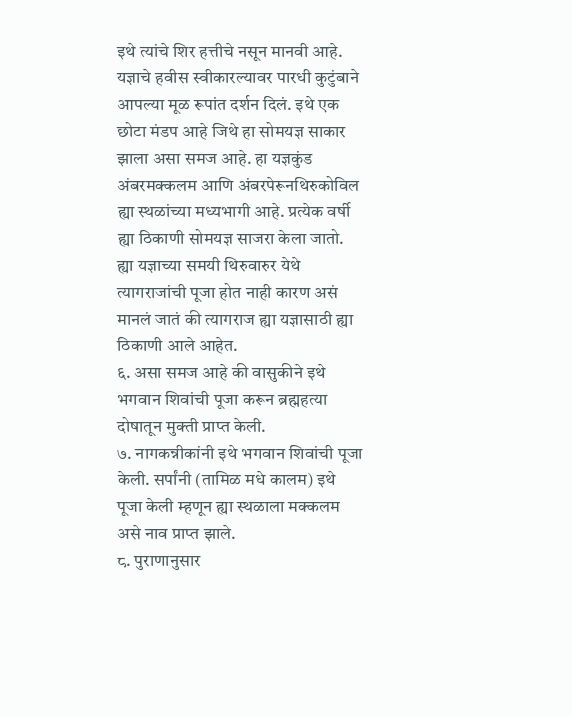इथे त्यांचे शिर हत्तीचे नसून मानवी आहे. यज्ञाचे हवीस स्वीकारल्यावर पारधी कुटुंबाने आपल्या मूळ रूपांत दर्शन दिलं. इथे एक छोटा मंडप आहे जिथे हा सोमयज्ञ साकार झाला असा समज आहे. हा यज्ञकुंड अंबरमक्कलम आणि अंबरपेरूनथिरुकोविल ह्या स्थळांच्या मध्यभागी आहे. प्रत्येक वर्षी ह्या ठिकाणी सोमयज्ञ साजरा केला जातो. ह्या यज्ञाच्या समयी थिरुवारुर येथे त्यागराजांची पूजा होत नाही कारण असं मानलं जातं की त्यागराज ह्या यज्ञासाठी ह्या ठिकाणी आले आहेत.
६. असा समज आहे की वासुकीने इथे भगवान शिवांची पूजा करून ब्रह्महत्या दोषातून मुक्ती प्राप्त केली.
७. नागकन्नीकांनी इथे भगवान शिवांची पूजा केली. सर्पांनी (तामिळ मधे कालम) इथे पूजा केली म्हणून ह्या स्थळाला मक्कलम असे नाव प्राप्त झाले.
८. पुराणानुसार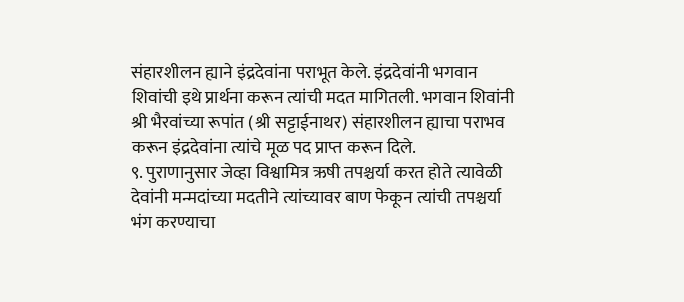संहारशीलन ह्याने इंद्रदेवांना पराभूत केले. इंद्रदेवांनी भगवान शिवांची इथे प्रार्थना करून त्यांची मदत मागितली. भगवान शिवांनी श्री भैरवांच्या रूपांत (श्री सट्टाईनाथर) संहारशीलन ह्याचा पराभव करून इंद्रदेवांना त्यांचे मूळ पद प्राप्त करून दिले.
९. पुराणानुसार जेव्हा विश्वामित्र ऋषी तपश्चर्या करत होते त्यावेळी देवांनी मन्मदांच्या मदतीने त्यांच्यावर बाण फेकून त्यांची तपश्चर्या भंग करण्याचा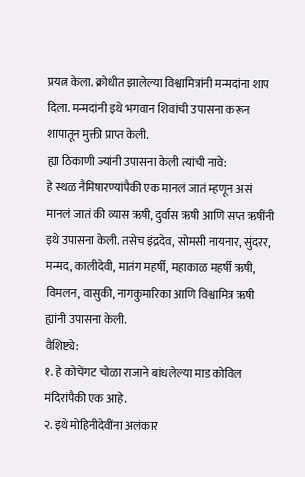प्रयत्न केला. क्रोधीत झालेल्या विश्वामित्रांनी मन्मदांना शाप दिला. मन्मदांनी इथे भगवान शिवांची उपासना करून शापातून मुक्ती प्राप्त केली.
ह्या ठिकाणी ज्यांनी उपासना केली त्यांची नावे:
हे स्थळ नैमिषारण्यांपैकी एक मानलं जातं म्हणून असं मानलं जातं की व्यास ऋषी, दुर्वास ऋषी आणि सप्त ऋषींनी इथे उपासना केली. तसेच इंद्रदेव, सोमसी नायनार, सुंदरर, मन्मद, कालीदेवी, मातंग महर्षी, महाकाळ महर्षी ऋषी, विमलन, वासुकी, नागकुमारिका आणि विश्वामित्र ऋषी ह्यांनी उपासना केली.
वैशिष्ट्ये:
१. हे कोचेंगट चोळा राजाने बांधलेल्या माड कोविल मंदिरांपैकी एक आहे.
२. इथे मोहिनीदेवींना अलंकार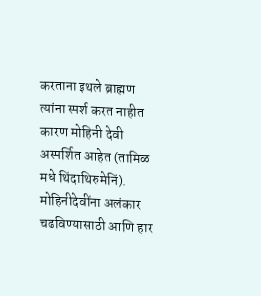करताना इथले ब्राह्मण त्यांना स्पर्श करत नाहीत कारण मोहिनी देवी अस्पर्शित आहेत (तामिळ मधे थिंदाथिरुमेनिं). मोहिनीदेवींना अलंकार चढविण्यासाठी आणि हार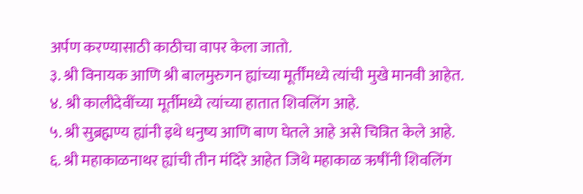अर्पण करण्यासाठी काठीचा वापर केला जातो.
३. श्री विनायक आणि श्री बालमुरुगन ह्यांच्या मूर्तींमध्ये त्यांची मुखे मानवी आहेत.
४. श्री कालीदेवींच्या मूर्तीमध्ये त्यांच्या हातात शिवलिंग आहे.
५. श्री सुब्रह्मण्य ह्यांनी इथे धनुष्य आणि बाण घेतले आहे असे चित्रित केले आहे.
६. श्री महाकाळनाथर ह्यांची तीन मंदिरे आहेत जिथे महाकाळ ऋषींनी शिवलिंग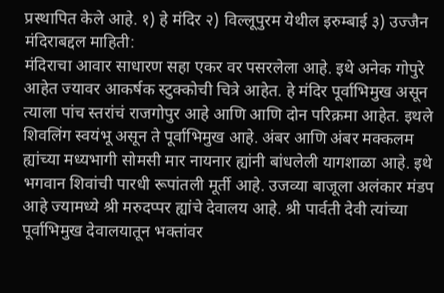प्रस्थापित केले आहे. १) हे मंदिर २) विल्लूपुरम येथील इरुम्बाई ३) उज्जैन
मंदिराबद्दल माहिती:
मंदिराचा आवार साधारण सहा एकर वर पसरलेला आहे. इथे अनेक गोपुरे आहेत ज्यावर आकर्षक स्टुक्कोची चित्रे आहेत. हे मंदिर पूर्वाभिमुख असून त्याला पांच स्तरांचं राजगोपुर आहे आणि आणि दोन परिक्रमा आहेत. इथले शिवलिंग स्वयंभू असून ते पूर्वाभिमुख आहे. अंबर आणि अंबर मक्कलम ह्यांच्या मध्यभागी सोमसी मार नायनार ह्यांनी बांधलेली यागशाळा आहे. इथे भगवान शिवांची पारधी रूपांतली मूर्ती आहे. उजव्या बाजूला अलंकार मंडप आहे ज्यामध्ये श्री मरुदप्पर ह्यांचे देवालय आहे. श्री पार्वती देवी त्यांच्या पूर्वाभिमुख देवालयातून भक्तांवर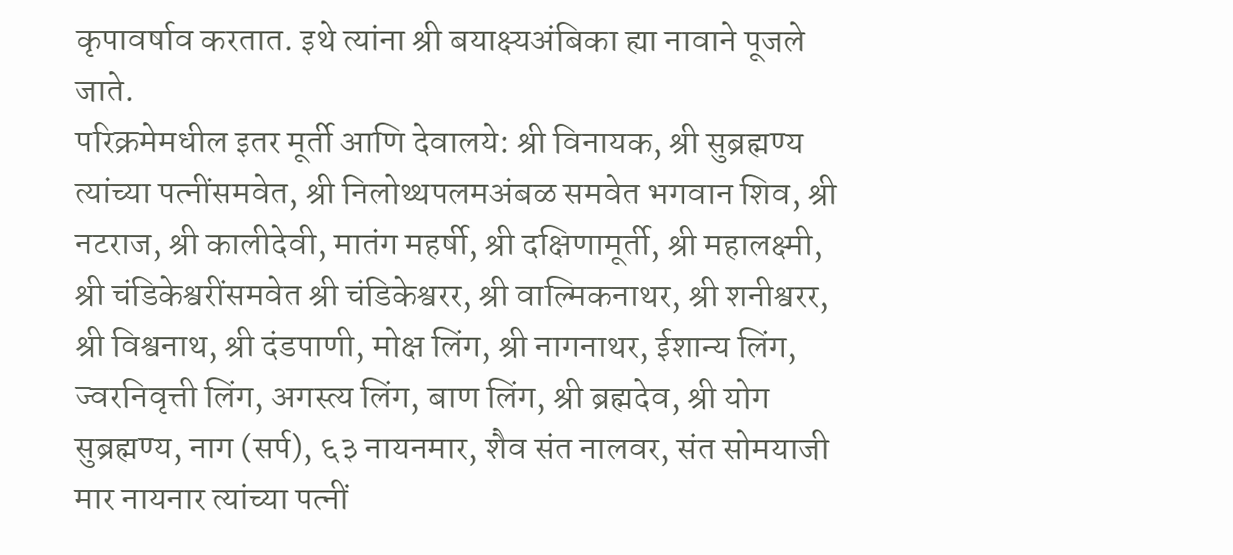कृपावर्षाव करतात. इथे त्यांना श्री बयाक्ष्यअंबिका ह्या नावाने पूजले जाते.
परिक्रमेमधील इतर मूर्ती आणि देवालये: श्री विनायक, श्री सुब्रह्मण्य त्यांच्या पत्नींसमवेत, श्री निलोथ्थपलमअंबळ समवेत भगवान शिव, श्री नटराज, श्री कालीदेवी, मातंग महर्षी, श्री दक्षिणामूर्ती, श्री महालक्ष्मी, श्री चंडिकेश्वरींसमवेत श्री चंडिकेश्वरर, श्री वाल्मिकनाथर, श्री शनीश्वरर, श्री विश्वनाथ, श्री दंडपाणी, मोक्ष लिंग, श्री नागनाथर, ईशान्य लिंग, ज्वरनिवृत्ती लिंग, अगस्त्य लिंग, बाण लिंग, श्री ब्रह्मदेव, श्री योग सुब्रह्मण्य, नाग (सर्प), ६३ नायनमार, शैव संत नालवर, संत सोमयाजी मार नायनार त्यांच्या पत्नीं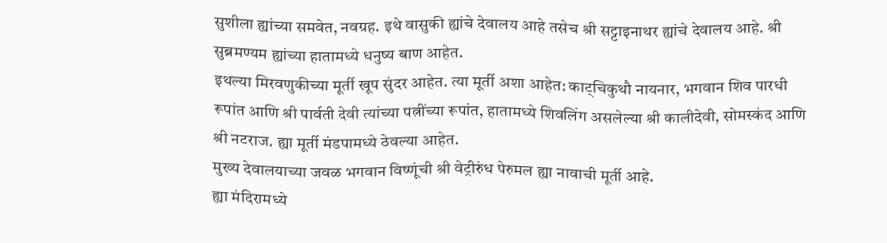सुशीला ह्यांच्या समवेत, नवग्रह. इथे वासुकी ह्यांचे देवालय आहे तसेच श्री सट्टाइनाथर ह्यांचे देवालय आहे. श्री सुब्रमण्यम ह्यांच्या हातामध्ये धनुष्य बाण आहेत.
इथल्या मिरवणुकीच्या मूर्ती खूप सुंदर आहेत. त्या मूर्ती अशा आहेत: काट्चिकुथौ नायनार, भगवान शिव पारधी रूपांत आणि श्री पार्वती देवी त्यांच्या पत्नींच्या रूपांत, हातामध्ये शिवलिंग असलेल्या श्री कालीदेवी, सोमस्कंद आणि श्री नटराज. ह्या मूर्ती मंडपामध्ये ठेवल्या आहेत.
मुख्य देवालयाच्या जवळ भगवान विष्णूंची श्री वेट्रीरुंध पेरुमल ह्या नावाची मूर्ती आहे.
ह्या मंदिरामध्ये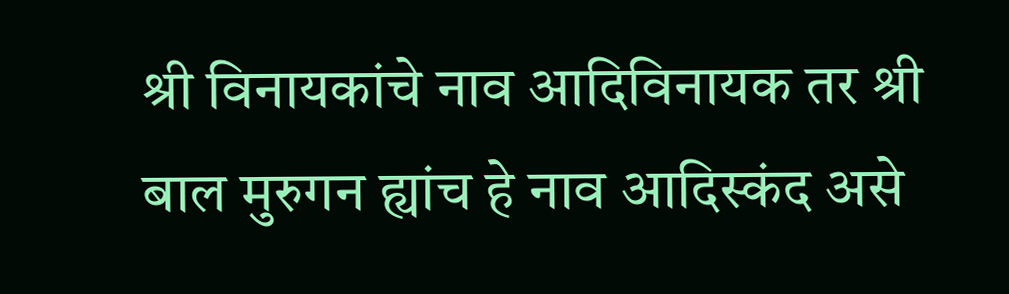श्री विनायकांचे नाव आदिविनायक तर श्री बाल मुरुगन ह्यांच हे नाव आदिस्कंद असे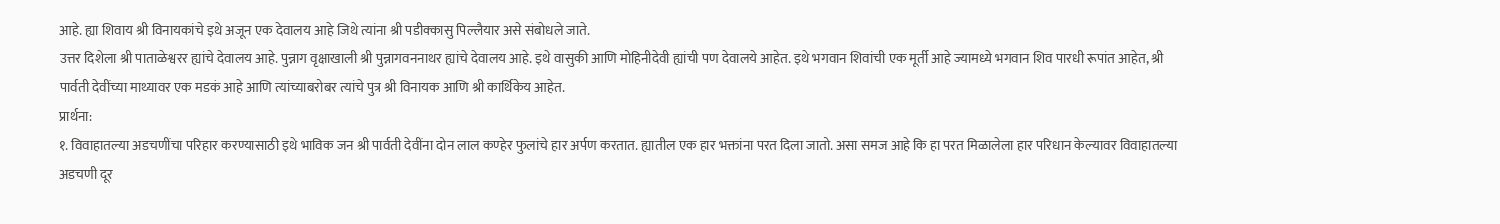आहे. ह्या शिवाय श्री विनायकांचे इथे अजून एक देवालय आहे जिथे त्यांना श्री पडीक्कासु पिल्लैयार असे संबोधले जाते.
उत्तर दिशेला श्री पाताळेश्वरर ह्यांचे देवालय आहे. पुन्नाग वृक्षाखाली श्री पुन्नागवननाथर ह्यांचे देवालय आहे. इथे वासुकी आणि मोहिनीदेवी ह्यांची पण देवालये आहेत. इथे भगवान शिवांची एक मूर्ती आहे ज्यामध्ये भगवान शिव पारधी रूपांत आहेत, श्री पार्वती देवींच्या माथ्यावर एक मडकं आहे आणि त्यांच्याबरोबर त्यांचे पुत्र श्री विनायक आणि श्री कार्थिकेय आहेत.
प्रार्थना:
१. विवाहातल्या अडचणींचा परिहार करण्यासाठी इथे भाविक जन श्री पार्वती देवींना दोन लाल कण्हेर फुलांचे हार अर्पण करतात. ह्यातील एक हार भक्तांना परत दिला जातो. असा समज आहे कि हा परत मिळालेला हार परिधान केल्यावर विवाहातल्या अडचणी दूर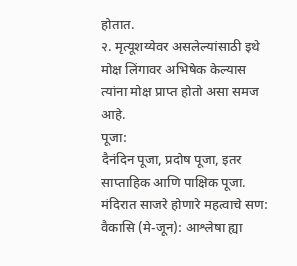होतात.
२. मृत्यूशय्येवर असलेल्यांसाठी इथे मोक्ष लिंगावर अभिषेक केल्यास त्यांना मोक्ष प्राप्त होतो असा समज आहे.
पूजा:
दैनंदिन पूजा, प्रदोष पूजा, इतर साप्ताहिक आणि पाक्षिक पूजा.
मंदिरात साजरे होणारे महत्वाचे सण:
वैकासि (मे-जून): आश्लेषा ह्या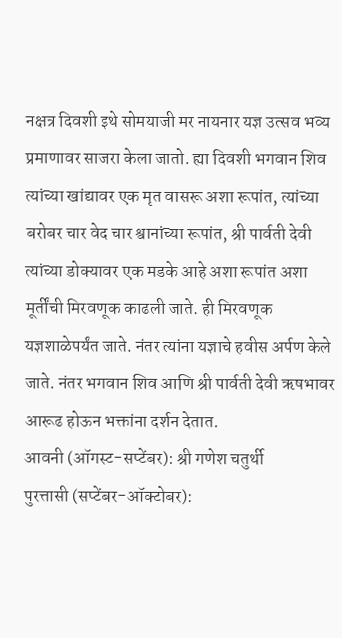नक्षत्र दिवशी इथे सोमयाजी मर नायनार यज्ञ उत्सव भव्य प्रमाणावर साजरा केला जातो. ह्या दिवशी भगवान शिव त्यांच्या खांद्यावर एक मृत वासरू अशा रूपांत, त्यांच्या बरोबर चार वेद चार श्वानांच्या रूपांत, श्री पार्वती देवी त्यांच्या डोक्यावर एक मडके आहे अशा रूपांत अशा मूर्तींची मिरवणूक काढली जाते. ही मिरवणूक यज्ञशाळेपर्यंत जाते. नंतर त्यांना यज्ञाचे हवीस अर्पण केले जाते. नंतर भगवान शिव आणि श्री पार्वती देवी ऋषभावर आरूढ होऊन भक्तांना दर्शन देतात.
आवनी (ऑगस्ट-सप्टेंबर): श्री गणेश चतुर्थी
पुरत्तासी (सप्टेंबर-ऑक्टोबर):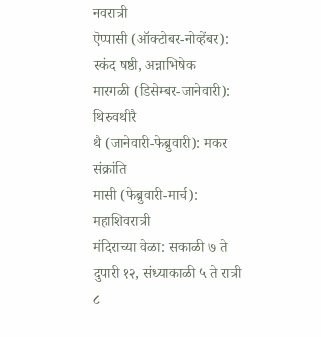नवरात्री
ऎप्पासी (ऑक्टोबर-नोव्हेंबर): स्कंद षष्ठी, अन्नाभिषेक
मारगळी (डिसेम्बर-जानेवारी): थिरुवथीरै
थै (जानेवारी-फेब्रुवारी): मकर संक्रांति
मासी (फेब्रुवारी-मार्च): महाशिवरात्री
मंदिराच्या वेळा: सकाळी ७ ते दुपारी १२, संध्याकाळी ५ ते रात्री ८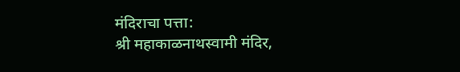मंदिराचा पत्ता:
श्री महाकाळनाथस्वामी मंदिर,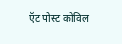ऍट पोस्ट कोविल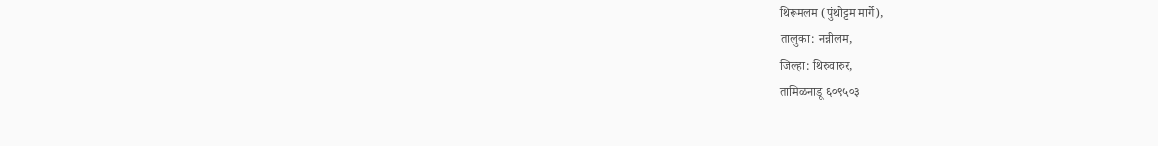थिरूमलम (पुंथोट्टम मार्गे),
तालुका: नन्नीलम,
जिल्हा: थिरुवारुर,
तामिळनाडू ६०९५०३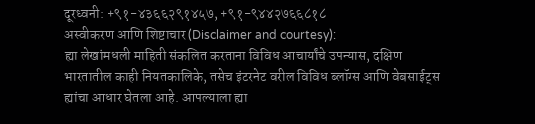दूरध्वनी: +९१-४३६६२९१४५७, +९१-९४४२७६६८१८
अस्वीकरण आणि शिष्टाचार (Disclaimer and courtesy):
ह्या लेखांमधली माहिती संकलित करताना विविध आचार्यांचे उपन्यास, दक्षिण भारतातील काही नियतकालिके, तसेच इंटरनेट वरील विविध ब्लॉग्स आणि वेबसाईट्स ह्यांचा आधार घेतला आहे. आपल्याला ह्या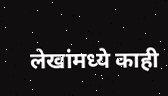लेखांमध्ये काही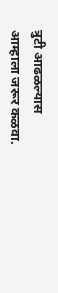त्रुटी आढळल्यास आम्हाला जरूर कळवा.